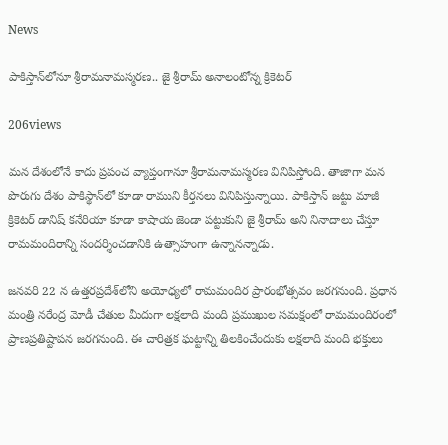News

పాకిస్తాన్‌లోనూ శ్రీరామనామస్మరణ.. జై శ్రీరామ్ అనాలంటోన్న క్రికెటర్

206views

మన దేశంలోనే కాదు ప్రపంచ వ్యాప్తంగానూ శ్రీరామనామస్మరణ వినిపిస్తోంది. తాజాగా మన పొరుగు దేశం పాకిస్థాన్‌లో కూడా రాముని కీర్తనలు వినిపిస్తున్నాయి. పాకిస్తాన్‌ జట్టు మాజీ క్రికెటర్ డానిష్ కనేరియా కూడా కాషాయ జెండా పట్టుకుని జై శ్రీరామ్ అని నినాదాలు చేస్తూ రామమందిరాన్ని సందర్శించడానికి ఉత్సాహంగా ఉన్నానన్నాడు.

జనవరి 22 న ఉత్తరప్రదేశ్‌లోని అయోధ్యలో రామమందిర ప్రారంభోత్సవం జరగనుంది. ప్రధాన మంత్రి నరేంద్ర మోడీ చేతుల మీదుగా లక్షలాది మంది ప్రముఖుల సమక్షంలో రామమందిరంలో ప్రాణప్రతిష్టాపన జరగనుంది. ఈ చారిత్రక ఘట్టాన్ని తిలకించేందుకు లక్షలాది మంది భక్తులు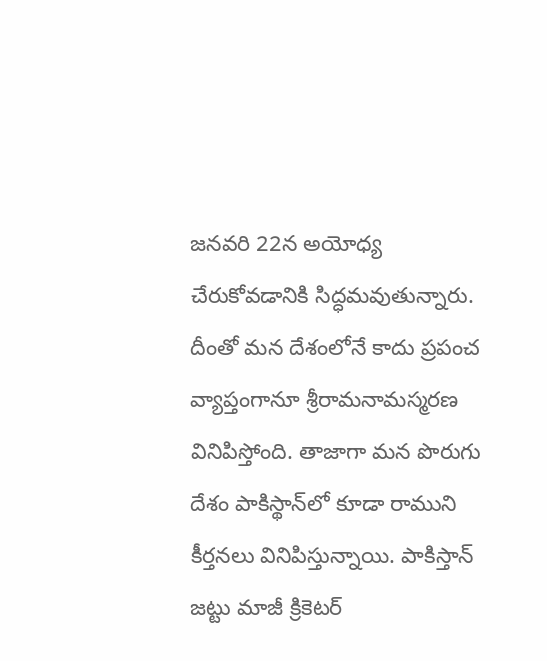జనవరి 22న అయోధ్య చేరుకోవడానికి సిద్ధమవుతున్నారు. దీంతో మన దేశంలోనే కాదు ప్రపంచ వ్యాప్తంగానూ శ్రీరామనామస్మరణ వినిపిస్తోంది. తాజాగా మన పొరుగు దేశం పాకిస్థాన్‌లో కూడా రాముని కీర్తనలు వినిపిస్తున్నాయి. పాకిస్తాన్‌ జట్టు మాజీ క్రికెటర్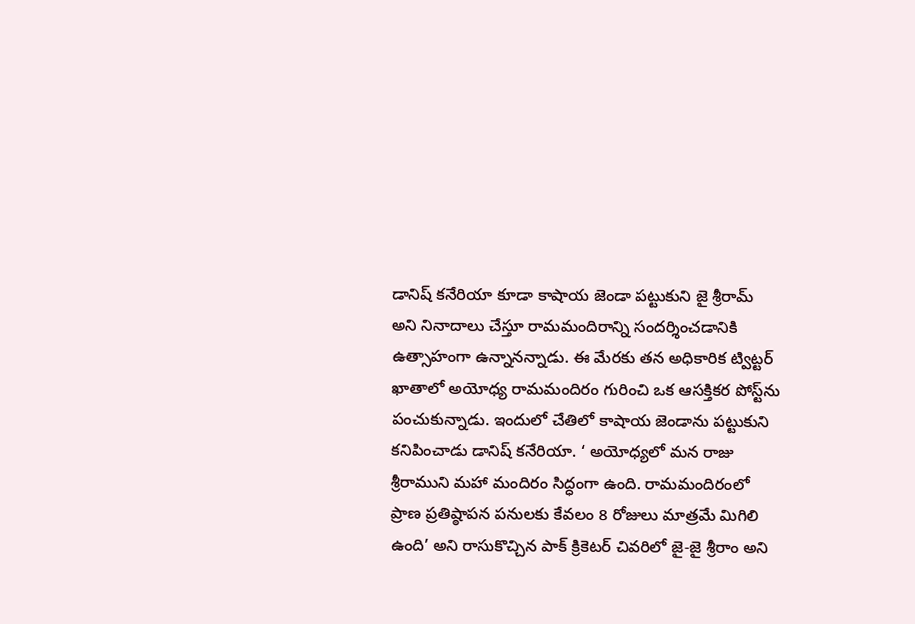డానిష్ కనేరియా కూడా కాషాయ జెండా పట్టుకుని జై శ్రీరామ్ అని నినాదాలు చేస్తూ రామమందిరాన్ని సందర్శించడానికి ఉత్సాహంగా ఉన్నానన్నాడు. ఈ మేరకు తన అధికారిక ట్విట్టర్ ఖాతాలో అయోధ్య రామమందిరం గురించి ఒక ఆసక్తికర పోస్ట్‌ను పంచుకున్నాడు. ఇందులో చేతిలో కాషాయ జెండాను పట్టుకుని కనిపించాడు డానిష్‌ కనేరియా. ‘ అయోధ్యలో మన రాజు శ్రీరాముని మహా మందిరం సిద్ధంగా ఉంది. రామమందిరంలో ప్రాణ ప్రతిష్ఠాపన పనులకు కేవలం 8 రోజులు మాత్రమే మిగిలి ఉంది’ అని రాసుకొచ్చిన పాక్‌ క్రికెటర్‌ చివరిలో జై-జై శ్రీరాం అని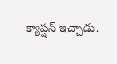క్యాప్షన్‌ ఇచ్చాడు.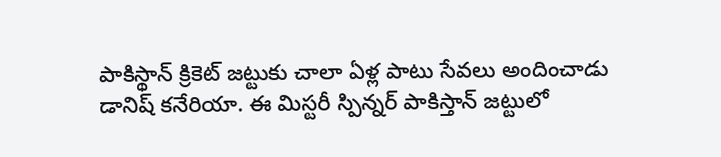పాకిస్థాన్ క్రికెట్ జట్టుకు చాలా ఏళ్ల పాటు సేవలు అందించాడు డానిష్ కనేరియా. ఈ మిస్టరీ స్పిన్నర్‌ పాకిస్తాన్‌ జట్టులో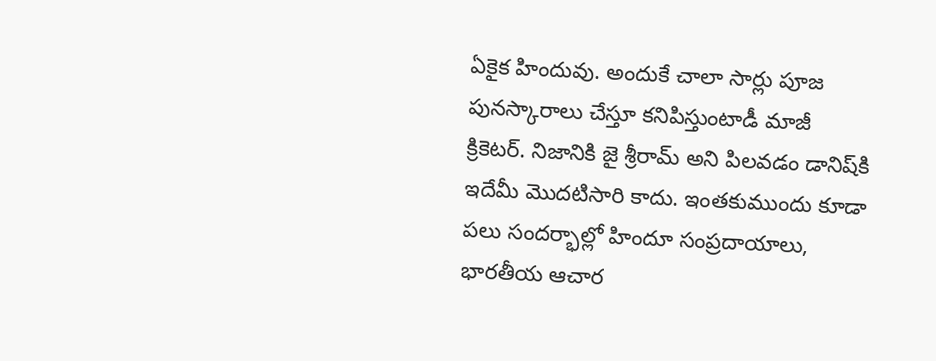ఏకైక హిందువు. అందుకే చాలా సార్లు పూజ పునస్కారాలు చేస్తూ కనిపిస్తుంటాడీ మాజీ క్రికెటర్‌. నిజానికి జై శ్రీరామ్ అని పిలవడం డానిష్‌కి ఇదేమీ మొదటిసారి కాదు. ఇంతకుముందు కూడా పలు సందర్భాల్లో హిందూ సంప్రదాయాలు, భారతీయ ఆచార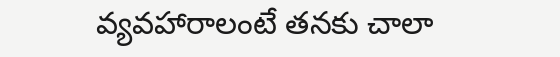వ్యవహారాలంటే తనకు చాలా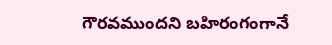గౌరవముందని బహిరంగంగానే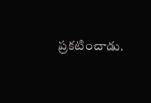ప్రకటించాడు.